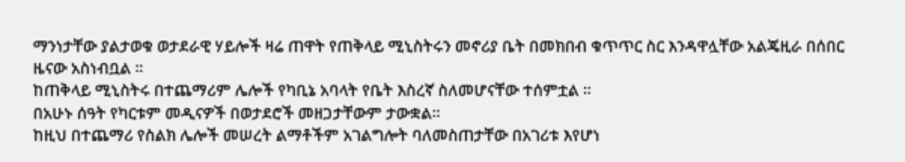ማንነታቸው ያልታወቁ ወታደራዊ ሃይሎች ዛሬ ጠዋት የጠቅላይ ሚኒስትሩን መኖሪያ ቤት በመክበብ ቁጥጥር ስር እንዳዋሏቸው አልጄዚራ በሰበር ዜናው አስነብቧል ።
ከጠቅላይ ሚኒስትሩ በተጨማሪም ሌሎች የካቢኔ አባላት የቤት እስረኛ ስለመሆናቸው ተሰምቷል ።
በአሁኑ ሰዓት የካርቱም መዲናዎች በወታደሮች መዘጋታቸውም ታውቋል።
ከዚህ በተጨማሪ የስልክ ሌሎች መሠረት ልማቶችም አገልግሎት ባለመስጠታቸው በአገሪቱ እየሆነ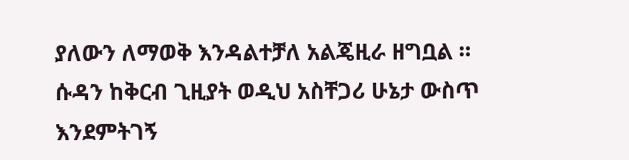ያለውን ለማወቅ እንዳልተቻለ አልጄዚራ ዘግቧል ።
ሱዳን ከቅርብ ጊዚያት ወዲህ አስቸጋሪ ሁኔታ ውስጥ እንደምትገኝ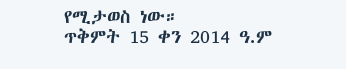የሚታወስ ነው።
ጥቅምት 15 ቀን 2014 ዓ.ም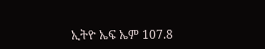ኢትዮ ኤፍ ኤም 107.8